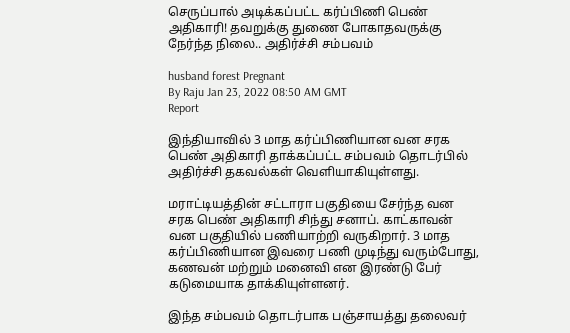செருப்பால் அடிக்கப்பட்ட கர்ப்பிணி பெண் அதிகாரி! தவறுக்கு துணை போகாதவருக்கு நேர்ந்த நிலை.. அதிர்ச்சி சம்பவம்

husband forest Pregnant
By Raju Jan 23, 2022 08:50 AM GMT
Report

இந்தியாவில் 3 மாத கர்ப்பிணியான வன சரக பெண் அதிகாரி தாக்கப்பட்ட சம்பவம் தொடர்பில் அதிர்ச்சி தகவல்கள் வெளியாகியுள்ளது.

மராட்டியத்தின் சட்டாரா பகுதியை சேர்ந்த வன சரக பெண் அதிகாரி சிந்து சனாப். காட்காவன் வன பகுதியில் பணியாற்றி வருகிறார். 3 மாத கர்ப்பிணியான இவரை பணி முடிந்து வரும்போது, கணவன் மற்றும் மனைவி என இரண்டு பேர் கடுமையாக தாக்கியுள்ளனர்.

இந்த சம்பவம் தொடர்பாக பஞ்சாயத்து தலைவர்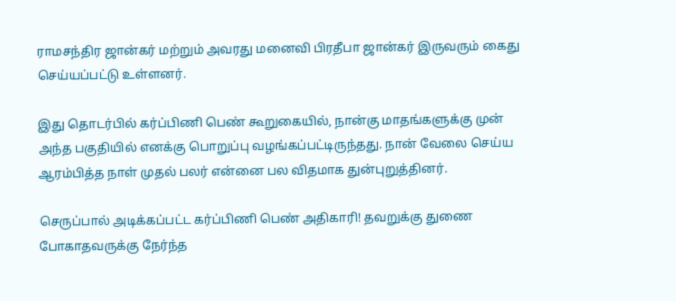ராமசந்திர ஜான்கர் மற்றும் அவரது மனைவி பிரதீபா ஜான்கர் இருவரும் கைது செய்யப்பட்டு உள்ளனர்.

இது தொடர்பில் கர்ப்பிணி பெண் கூறுகையில், நான்கு மாதங்களுக்கு முன் அந்த பகுதியில் எனக்கு பொறுப்பு வழங்கப்பட்டிருந்தது. நான் வேலை செய்ய ஆரம்பித்த நாள் முதல் பலர் என்னை பல விதமாக துன்புறுத்தினர்.

செருப்பால் அடிக்கப்பட்ட கர்ப்பிணி பெண் அதிகாரி! தவறுக்கு துணை போகாதவருக்கு நேர்ந்த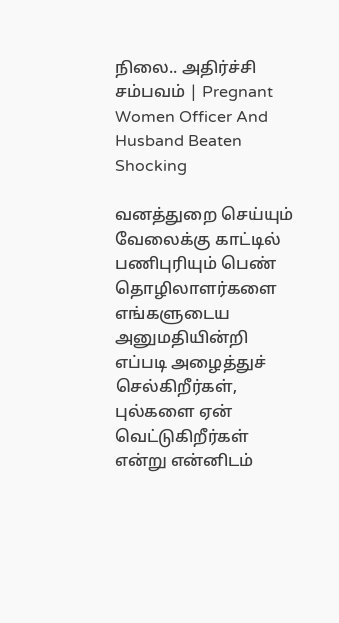நிலை.. அதிர்ச்சி சம்பவம் | Pregnant Women Officer And Husband Beaten Shocking

வனத்துறை செய்யும் வேலைக்கு காட்டில் பணிபுரியும் பெண் தொழிலாளர்களை எங்களுடைய அனுமதியின்றி எப்படி அழைத்துச் செல்கிறீர்கள், புல்களை ஏன் வெட்டுகிறீர்கள் என்று என்னிடம்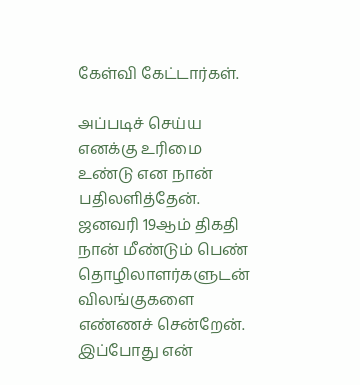கேள்வி கேட்டார்கள்.

அப்படிச் செய்ய எனக்கு உரிமை உண்டு என நான் பதிலளித்தேன். ஜனவரி 19ஆம் திகதி நான் மீண்டும் பெண் தொழிலாளர்களுடன் விலங்குகளை எண்ணச் சென்றேன். இப்போது என்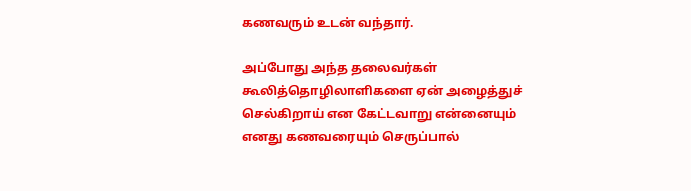கணவரும் உடன் வந்தார்.

அப்போது அந்த தலைவர்கள் கூலித்தொழிலாளிகளை ஏன் அழைத்துச் செல்கிறாய் என கேட்டவாறு என்னையும் எனது கணவரையும் செருப்பால்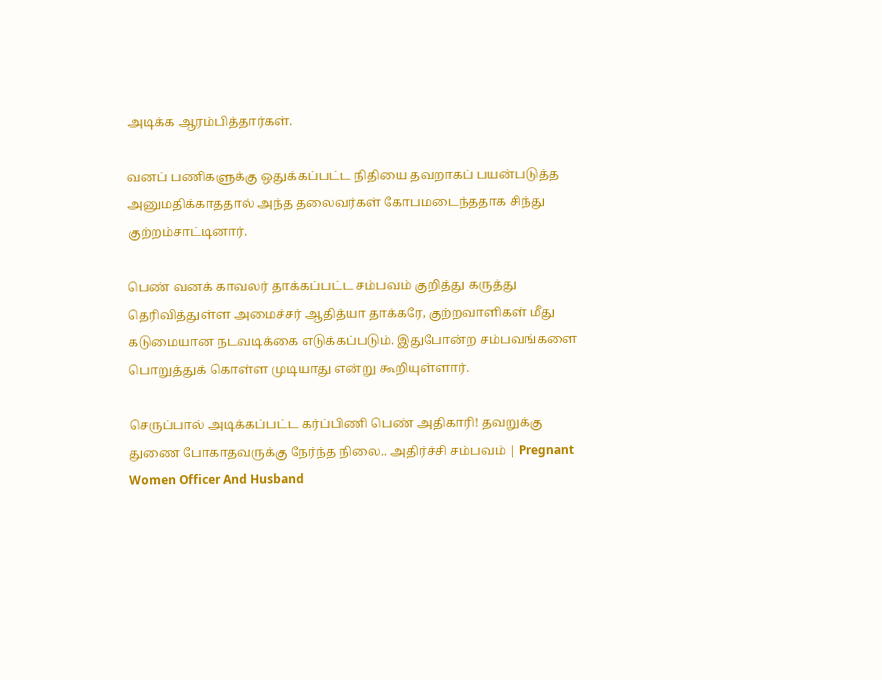அடிக்க ஆரம்பித்தார்கள்.

வனப் பணிகளுக்கு ஒதுக்கப்பட்ட நிதியை தவறாகப் பயன்படுத்த அனுமதிக்காததால் அந்த தலைவர்கள் கோபமடைந்ததாக சிந்து குற்றம்சாட்டினார்.

பெண் வனக் காவலர் தாக்கப்பட்ட சம்பவம் குறித்து கருத்து தெரிவித்துள்ள அமைச்சர் ஆதித்யா தாக்கரே, குற்றவாளிகள் மீது கடுமையான நடவடிக்கை எடுக்கப்படும். இதுபோன்ற சம்பவங்களை பொறுத்துக் கொள்ள முடியாது என்று கூறியுள்ளார்.

செருப்பால் அடிக்கப்பட்ட கர்ப்பிணி பெண் அதிகாரி! தவறுக்கு துணை போகாதவருக்கு நேர்ந்த நிலை.. அதிர்ச்சி சம்பவம் | Pregnant Women Officer And Husband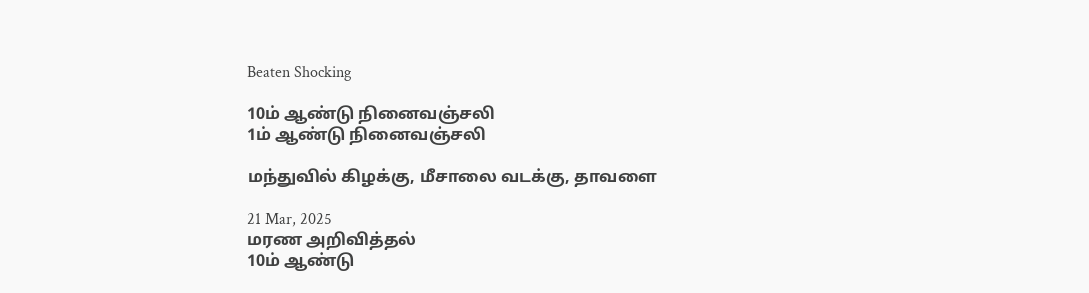Beaten Shocking

10ம் ஆண்டு நினைவஞ்சலி
1ம் ஆண்டு நினைவஞ்சலி

மந்துவில் கிழக்கு, மீசாலை வடக்கு, தாவளை

21 Mar, 2025
மரண அறிவித்தல்
10ம் ஆண்டு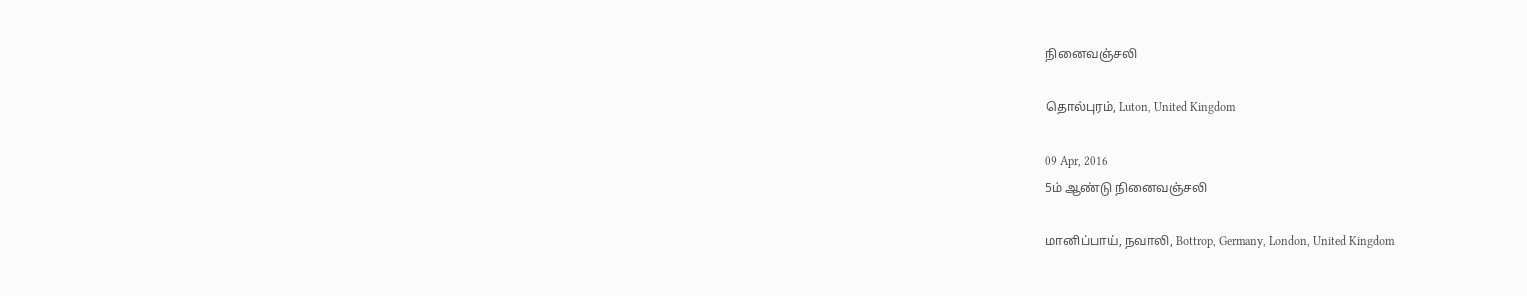நினைவஞ்சலி

தொல்புரம், Luton, United Kingdom

09 Apr, 2016
5ம் ஆண்டு நினைவஞ்சலி

மானிப்பாய், நவாலி, Bottrop, Germany, London, United Kingdom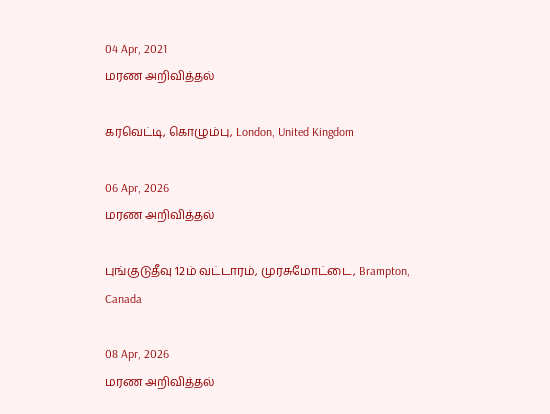04 Apr, 2021
மரண அறிவித்தல்

கரவெட்டி, கொழும்பு, London, United Kingdom

06 Apr, 2026
மரண அறிவித்தல்

புங்குடுதீவு 12ம் வட்டாரம், முரசுமோட்டை, Brampton, Canada

08 Apr, 2026
மரண அறிவித்தல்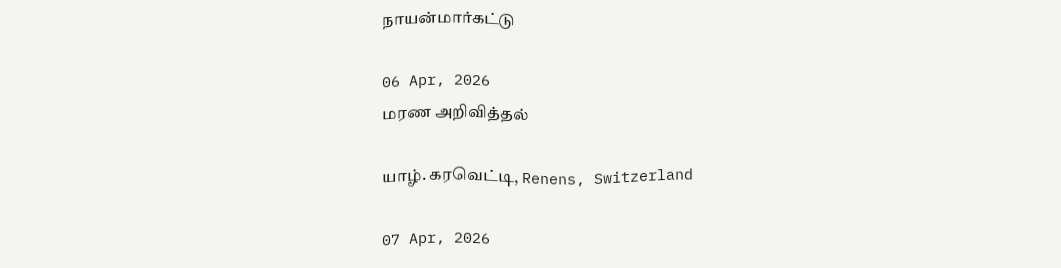நாயன்மார்கட்டு

06 Apr, 2026
மரண அறிவித்தல்

யாழ். கரவெட்டி, Renens, Switzerland

07 Apr, 2026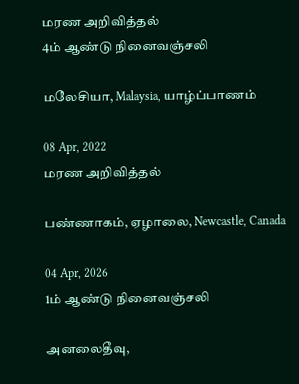மரண அறிவித்தல்
4ம் ஆண்டு நினைவஞ்சலி

மலேசியா, Malaysia, யாழ்ப்பாணம்

08 Apr, 2022
மரண அறிவித்தல்

பண்ணாகம், ஏழாலை, Newcastle, Canada

04 Apr, 2026
1ம் ஆண்டு நினைவஞ்சலி

அனலைதீவு,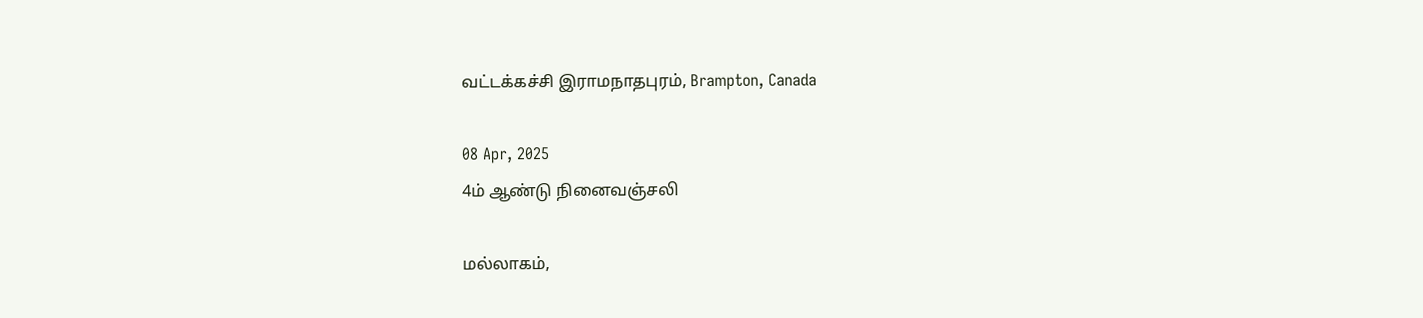வட்டக்கச்சி இராமநாதபுரம், Brampton, Canada

08 Apr, 2025
4ம் ஆண்டு நினைவஞ்சலி

மல்லாகம்,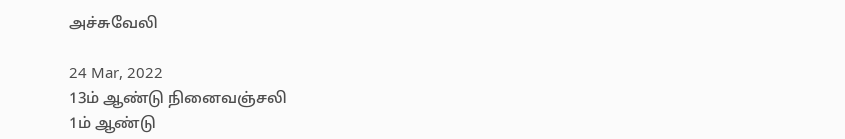அச்சுவேலி

24 Mar, 2022
13ம் ஆண்டு நினைவஞ்சலி
1ம் ஆண்டு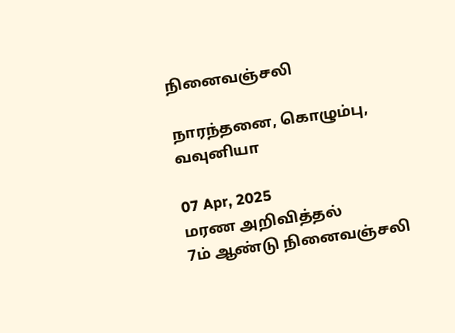நினைவஞ்சலி

நாரந்தனை, கொழும்பு, வவுனியா

07 Apr, 2025
மரண அறிவித்தல்
7ம் ஆண்டு நினைவஞ்சலி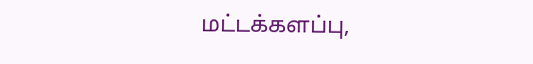மட்டக்களப்பு,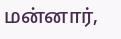மன்னார்,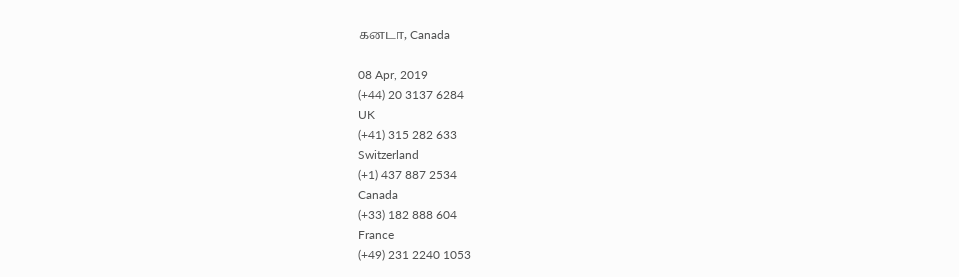கனடா, Canada

08 Apr, 2019
(+44) 20 3137 6284
UK
(+41) 315 282 633
Switzerland
(+1) 437 887 2534
Canada
(+33) 182 888 604
France
(+49) 231 2240 1053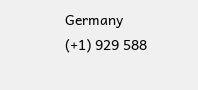Germany
(+1) 929 588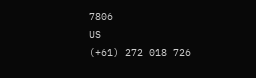7806
US
(+61) 272 018 726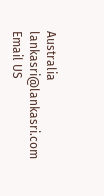Australia
lankasri@lankasri.com
Email US